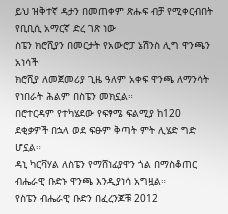ይህ ዝቅተኛ ዳታን በመጠቀም ጽሑፍ ብቻ የሚቀርብበት የቢቢሲ አማርኛ ድረ ገጽ ነው
ስፔን ክሮሺያን በመርታት የአውሮፓ ኔሽንስ ሊግ ዋንጫን አነሳች
ክሮሺያ ለመጀመሪያ ጊዜ ዓለም አቀፍ ዋንጫ ለማንሳት የነበራት ሕልም በስፔን መክኗል።
በሮተርዳም የተካሄደው የፍፃሜ ፍልሚያ ከ120 ደቂቃዎች በኋላ ወደ ፍፁም ቅጣት ምት ሊሄድ ግድ ሆኗል።
ዳኒ ካርቫሃል ለስፔን የማሸነፊያዋን ጎል በማስቆጠር ብሔራዊ ቡድኑ ዋንጫ እንዲያነሳ አግዟል።
የስፔን ብሔራዊ ቡድን በፈረንጆቹ 2012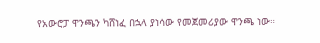የአውሮፓ ዋንጫን ካሸነፈ በኋላ ያነሳው የመጀመሪያው ዋንጫ ነው።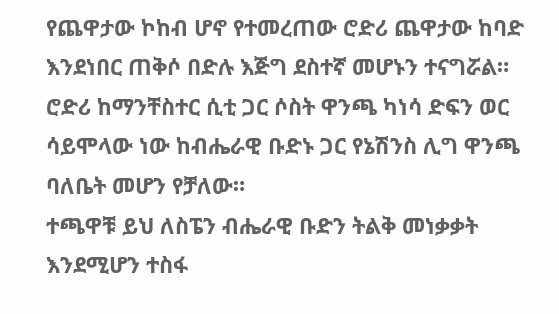የጨዋታው ኮከብ ሆኖ የተመረጠው ሮድሪ ጨዋታው ከባድ እንደነበር ጠቅሶ በድሉ እጅግ ደስተኛ መሆኑን ተናግሯል።
ሮድሪ ከማንቸስተር ሲቲ ጋር ሶስት ዋንጫ ካነሳ ድፍን ወር ሳይሞላው ነው ከብሔራዊ ቡድኑ ጋር የኔሽንስ ሊግ ዋንጫ ባለቤት መሆን የቻለው።
ተጫዋቹ ይህ ለስፔን ብሔራዊ ቡድን ትልቅ መነቃቃት እንደሚሆን ተስፋ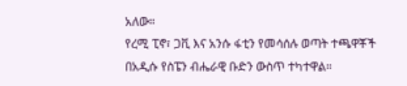አለው።
የረሚ ፒኖ፣ ጋቪ እና አንሱ ፋቲን የመሳሰሉ ወጣት ተጫዋቾች በአዲሱ የስፔን ብሔራዊ ቡድን ውስጥ ተካተዋል።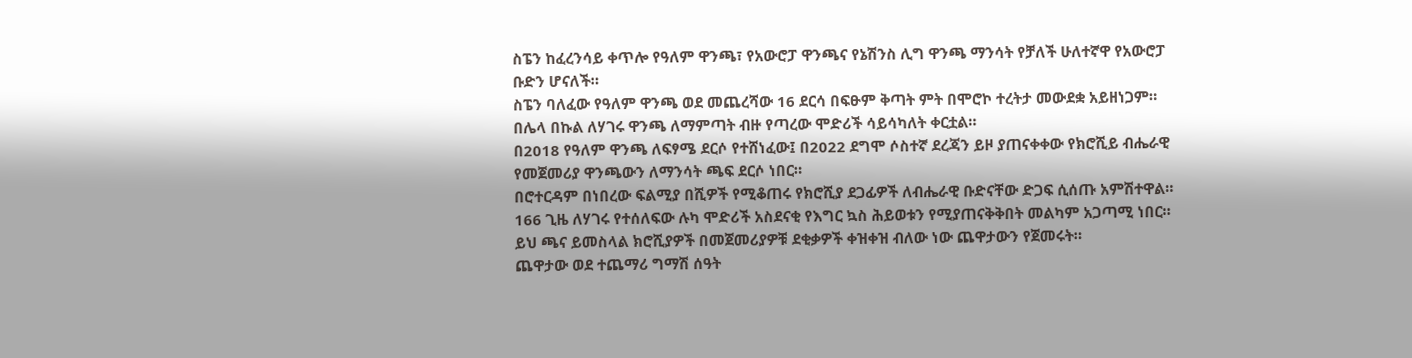ስፔን ከፈረንሳይ ቀጥሎ የዓለም ዋንጫ፣ የአውሮፓ ዋንጫና የኔሽንስ ሊግ ዋንጫ ማንሳት የቻለች ሁለተኛዋ የአውሮፓ ቡድን ሆናለች።
ስፔን ባለፈው የዓለም ዋንጫ ወደ መጨረሻው 16 ደርሳ በፍፁም ቅጣት ምት በሞሮኮ ተረትታ መውደቋ አይዘነጋም።
በሌላ በኩል ለሃገሩ ዋንጫ ለማምጣት ብዙ የጣረው ሞድሪች ሳይሳካለት ቀርቷል።
በ2018 የዓለም ዋንጫ ለፍፃሜ ደርሶ የተሸነፈው፤ በ2022 ደግሞ ሶስተኛ ደረጃን ይዞ ያጠናቀቀው የክሮሺይ ብሔራዊ የመጀመሪያ ዋንጫውን ለማንሳት ጫፍ ደርሶ ነበር።
በሮተርዳም በነበረው ፍልሚያ በሺዎች የሚቆጠሩ የክሮሺያ ደጋፊዎች ለብሔራዊ ቡድናቸው ድጋፍ ሲሰጡ አምሽተዋል።
166 ጊዜ ለሃገሩ የተሰለፍው ሉካ ሞድሪች አስደናቂ የእግር ኳስ ሕይወቱን የሚያጠናቅቅበት መልካም አጋጣሚ ነበር።
ይህ ጫና ይመስላል ክሮሺያዎች በመጀመሪያዎቹ ደቂቃዎች ቀዝቀዝ ብለው ነው ጨዋታውን የጀመሩት።
ጨዋታው ወደ ተጨማሪ ግማሽ ሰዓት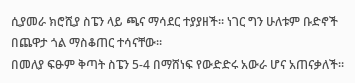ሲያመራ ክሮሺያ ስፔን ላይ ጫና ማሳደር ተያያዘች። ነገር ግን ሁለቱም ቡድኖች በጨዋታ ጎል ማስቆጠር ተሳናቸው።
በመለያ ፍፁም ቅጣት ስፔን 5-4 በማሸነፍ የውድድሩ አውራ ሆና አጠናቃለች።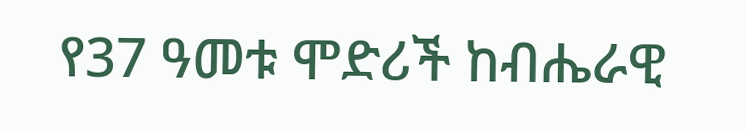የ37 ዓመቱ ሞድሪች ከብሔራዊ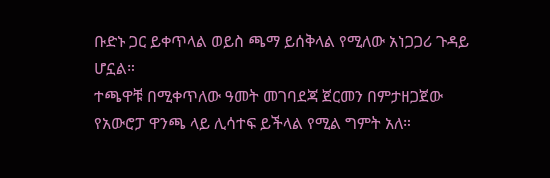ቡድኑ ጋር ይቀጥላል ወይስ ጫማ ይሰቅላል የሚለው አነጋጋሪ ጉዳይ ሆኗል።
ተጫዋቹ በሚቀጥለው ዓመት መገባደጃ ጀርመን በምታዘጋጀው የአውሮፓ ዋንጫ ላይ ሊሳተፍ ይችላል የሚል ግምት አለ።